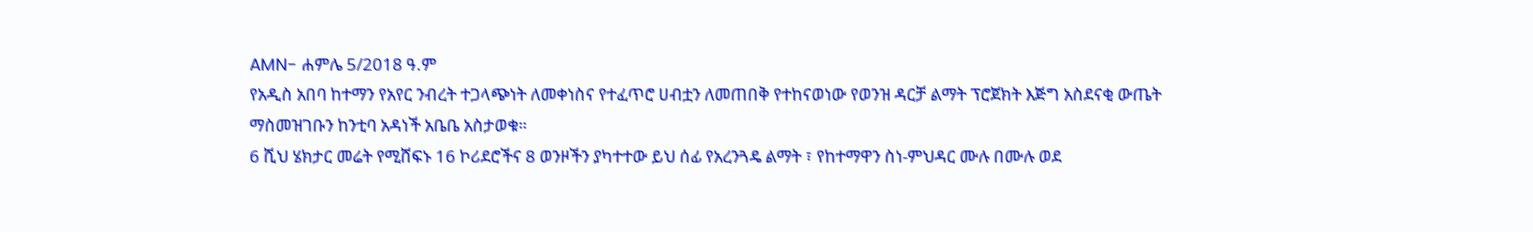AMN- ሐምሌ 5/2018 ዓ.ም
የአዲስ አበባ ከተማን የአየር ንብረት ተጋላጭነት ለመቀነስና የተፈጥሮ ሀብቷን ለመጠበቅ የተከናወነው የወንዝ ዳርቻ ልማት ፕሮጀክት እጅግ አስደናቂ ውጤት ማስመዝገቡን ከንቲባ አዳነች አቤቤ አስታወቁ።
6 ሺህ ሄክታር መሬት የሚሸፍኑ 16 ኮሪደሮችና 8 ወንዞችን ያካተተው ይህ ሰፊ የአረንጓዴ ልማት ፣ የከተማዋን ስነ-ምህዳር ሙሉ በሙሉ ወደ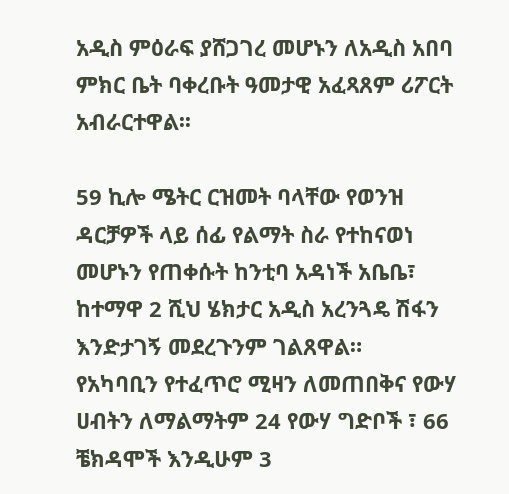አዲስ ምዕራፍ ያሸጋገረ መሆኑን ለአዲስ አበባ ምክር ቤት ባቀረቡት ዓመታዊ አፈጻጸም ሪፖርት አብራርተዋል፡፡

59 ኪሎ ሜትር ርዝመት ባላቸው የወንዝ ዳርቻዎች ላይ ሰፊ የልማት ስራ የተከናወነ መሆኑን የጠቀሱት ከንቲባ አዳነች አቤቤ፣ ከተማዋ 2 ሺህ ሄክታር አዲስ አረንጓዴ ሽፋን እንድታገኝ መደረጉንም ገልጸዋል።
የአካባቢን የተፈጥሮ ሚዛን ለመጠበቅና የውሃ ሀብትን ለማልማትም 24 የውሃ ግድቦች ፣ 66 ቼክዳሞች እንዲሁም 3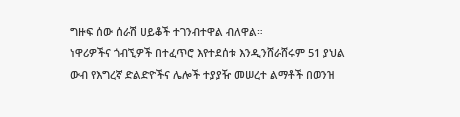ግዙፍ ሰው ሰራሽ ሀይቆች ተገንብተዋል ብለዋል።
ነዋሪዎችና ጎብኚዎች በተፈጥሮ እየተደሰቱ እንዲንሸራሸሩም 51 ያህል ውብ የእግረኛ ድልድዮችና ሌሎች ተያያዥ መሠረተ ልማቶች በወንዝ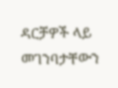ዳርቻዎች ላይ መገንባታቸውን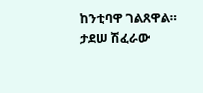ከንቲባዋ ገልጸዋል።
ታደሠ ሽፈራው